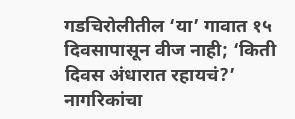गडचिरोलीतील ‘या’ गावात १५ दिवसापासून वीज नाही; ‘किती दिवस अंधारात रहायचं?’ नागरिकांचा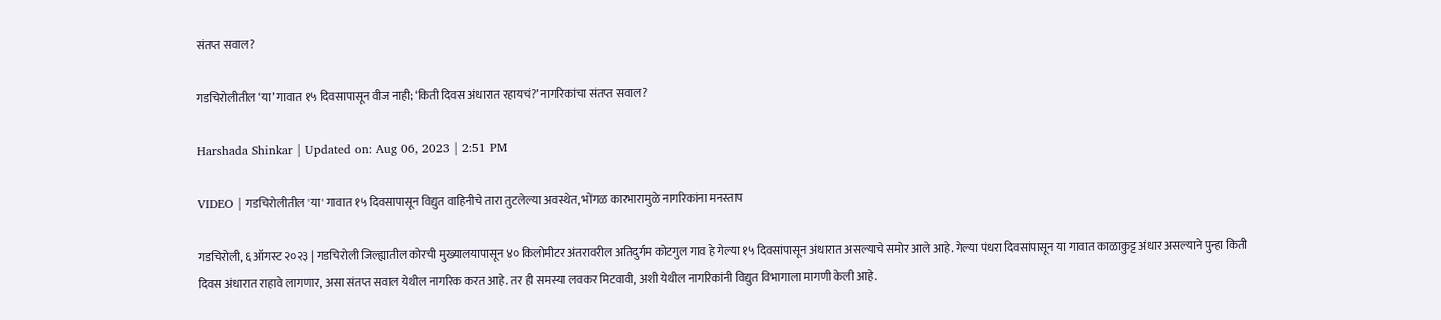संतप्त सवाल?

गडचिरोलीतील ‘या’ गावात १५ दिवसापासून वीज नाही; ‘किती दिवस अंधारात रहायचं?’ नागरिकांचा संतप्त सवाल?

Harshada Shinkar | Updated on: Aug 06, 2023 | 2:51 PM

VIDEO | गडचिरोलीतील 'या' गावात १५ दिवसापासून विद्युत वाहिनीचे तारा तुटलेल्या अवस्थेत, भोंगळ कारभारामुळे नागरिकांना मनस्ताप

गडचिरोली, ६ ऑगस्ट २०२३ | गडचिरोली जिल्ह्यातील कोरची मुख्यालयापासून ४० किलोमीटर अंतरावरील अतिदुर्गम कोटगुल गाव हे गेल्या १५ दिवसांपासून अंधारात असल्याचे समोर आले आहे. गेल्या पंधरा दिवसांपासून या गावात काळाकुट्ट अंधार असल्याने पुन्हा किती दिवस अंधारात राहावे लागणार, असा संतप्त सवाल येथील नागरिक करत आहे. तर ही समस्या लवकर मिटवावी, अशी येथील नागरिकांनी विद्युत विभागाला मागणी केली आहे.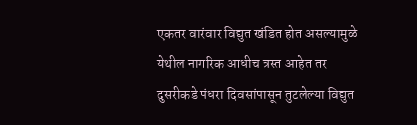एकतर वारंवार विद्युत खंडित होत असल्यामुळे येथील नागरिक आधीच त्रस्त आहेत तर दुसरीकडे पंधरा दिवसांपासून तुटलेल्या विद्युत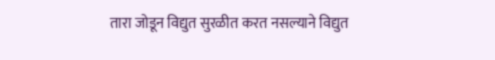तारा जोडून विद्युत सुरळीत करत नसल्याने विद्युत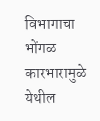विभागाचा भोंगळ कारभारामुळे येथील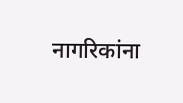नागरिकांना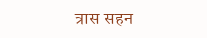त्रास सहन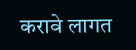करावे लागत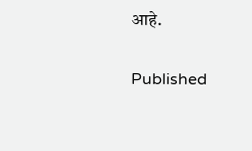आहे.

Published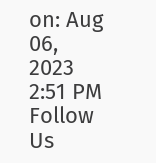on: Aug 06, 2023 2:51 PM
Follow Us